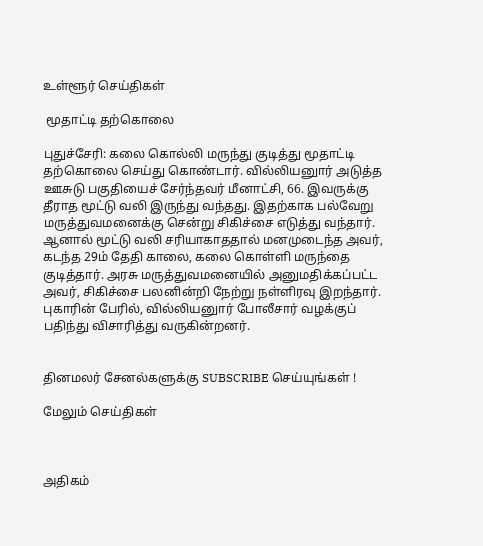உள்ளூர் செய்திகள்

 மூதாட்டி தற்கொலை

புதுச்சேரி: கலை கொல்லி மருந்து குடித்து மூதாட்டி தற்கொலை செய்து கொண்டார். வில்லியனுார் அடுத்த ஊசுடு பகுதியைச் சேர்ந்தவர் மீனாட்சி, 66. இவருக்கு தீராத மூட்டு வலி இருந்து வந்தது. இதற்காக பல்வேறு மருத்துவமனைக்கு சென்று சிகிச்சை எடுத்து வந்தார். ஆனால் மூட்டு வலி சரியாகாததால் மனமுடைந்த அவர், கடந்த 29ம் தேதி காலை, கலை கொள்ளி மருந்தை குடித்தார். அரசு மருத்துவமனையில் அனுமதிக்கப்பட்ட அவர், சிகிச்சை பலனின்றி நேற்று நள்ளிரவு இறந்தார். புகாரின் பேரில், வில்லியனுார் போலீசார் வழக்குப் பதிந்து விசாரித்து வருகின்றனர்.


தினமலர் சேனல்களுக்கு SUBSCRIBE செய்யுங்கள் !

மேலும் செய்திகள்



அதிகம்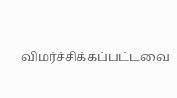விமர்ச்சிக்கப்பட்டவை